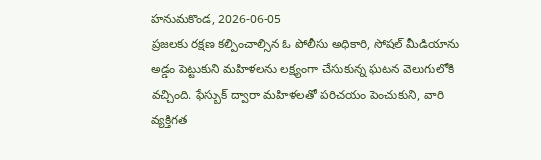హనుమకొండ, 2026-06-05
ప్రజలకు రక్షణ కల్పించాల్సిన ఓ పోలీసు అధికారి, సోషల్ మీడియాను అడ్డం పెట్టుకుని మహిళలను లక్ష్యంగా చేసుకున్న ఘటన వెలుగులోకి వచ్చింది. ఫేస్బుక్ ద్వారా మహిళలతో పరిచయం పెంచుకుని, వారి వ్యక్తిగత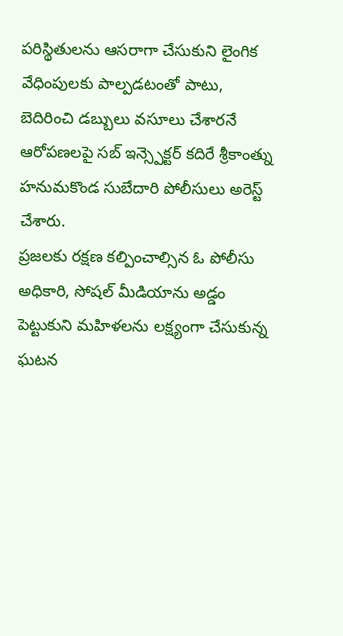పరిస్థితులను ఆసరాగా చేసుకుని లైంగిక వేధింపులకు పాల్పడటంతో పాటు, బెదిరించి డబ్బులు వసూలు చేశారనే ఆరోపణలపై సబ్ ఇన్స్పెక్టర్ కదిరే శ్రీకాంత్ను హనుమకొండ సుబేదారి పోలీసులు అరెస్ట్ చేశారు.
ప్రజలకు రక్షణ కల్పించాల్సిన ఓ పోలీసు అధికారి, సోషల్ మీడియాను అడ్డం పెట్టుకుని మహిళలను లక్ష్యంగా చేసుకున్న ఘటన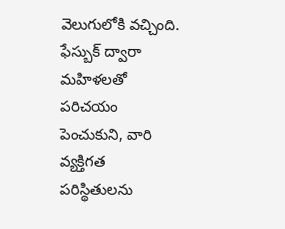వెలుగులోకి వచ్చింది. ఫేస్బుక్ ద్వారా మహిళలతో పరిచయం పెంచుకుని, వారి వ్యక్తిగత పరిస్థితులను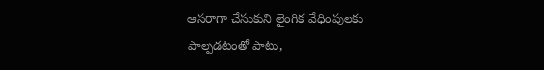ఆసరాగా చేసుకుని లైంగిక వేధింపులకు పాల్పడటంతో పాటు,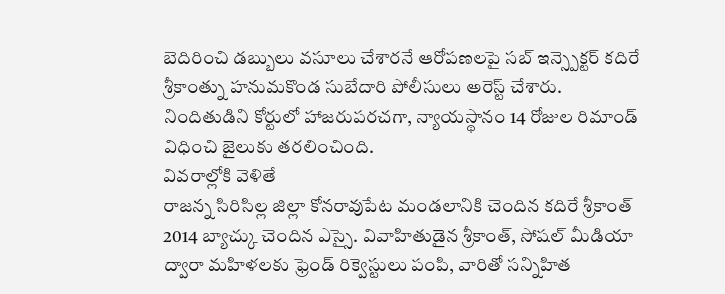బెదిరించి డబ్బులు వసూలు చేశారనే ఆరోపణలపై సబ్ ఇన్స్పెక్టర్ కదిరే శ్రీకాంత్ను హనుమకొండ సుబేదారి పోలీసులు అరెస్ట్ చేశారు. నిందితుడిని కోర్టులో హాజరుపరచగా, న్యాయస్థానం 14 రోజుల రిమాండ్ విధించి జైలుకు తరలించింది.
వివరాల్లోకి వెళితే
రాజన్న సిరిసిల్ల జిల్లా కోనరావుపేట మండలానికి చెందిన కదిరే శ్రీకాంత్ 2014 బ్యాచ్కు చెందిన ఎస్సై. వివాహితుడైన శ్రీకాంత్, సోషల్ మీడియా ద్వారా మహిళలకు ఫ్రెండ్ రిక్వెస్టులు పంపి, వారితో సన్నిహిత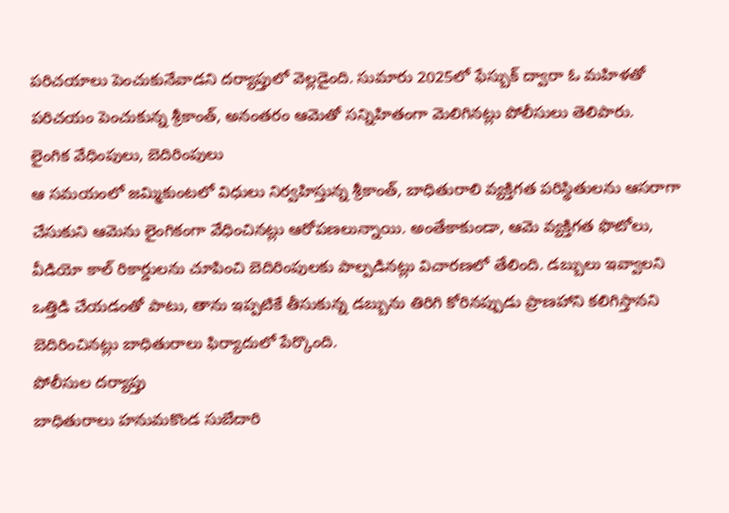పరిచయాలు పెంచుకునేవాడని దర్యాప్తులో వెల్లడైంది. సుమారు 2025లో ఫేస్బుక్ ద్వారా ఓ మహిళతో పరిచయం పెంచుకున్న శ్రీకాంత్, అనంతరం ఆమెతో సన్నిహితంగా మెలిగినట్లు పోలీసులు తెలిపారు.
లైంగిక వేధింపులు, బెదిరింపులు
ఆ సమయంలో జమ్మికుంటలో విధులు నిర్వహిస్తున్న శ్రీకాంత్, బాధితురాలి వ్యక్తిగత పరిస్థితులను ఆసరాగా చేసుకుని ఆమెను లైంగికంగా వేధించినట్లు ఆరోపణలున్నాయి. అంతేకాకుండా, ఆమె వ్యక్తిగత ఫొటోలు, వీడియో కాల్ రికార్డులను చూపించి బెదిరింపులకు పాల్పడినట్లు విచారణలో తేలింది. డబ్బులు ఇవ్వాలని ఒత్తిడి చేయడంతో పాటు, తాను ఇప్పటికే తీసుకున్న డబ్బును తిరిగి కోరినప్పుడు ప్రాణహాని కలిగిస్తానని బెదిరించినట్లు బాధితురాలు ఫిర్యాదులో పేర్కొంది.
పోలీసుల దర్యాప్తు
బాధితురాలు హనుమకొండ సుబేదారి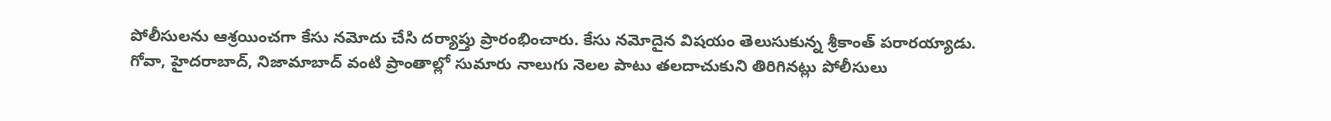పోలీసులను ఆశ్రయించగా కేసు నమోదు చేసి దర్యాప్తు ప్రారంభించారు. కేసు నమోదైన విషయం తెలుసుకున్న శ్రీకాంత్ పరారయ్యాడు. గోవా, హైదరాబాద్, నిజామాబాద్ వంటి ప్రాంతాల్లో సుమారు నాలుగు నెలల పాటు తలదాచుకుని తిరిగినట్లు పోలీసులు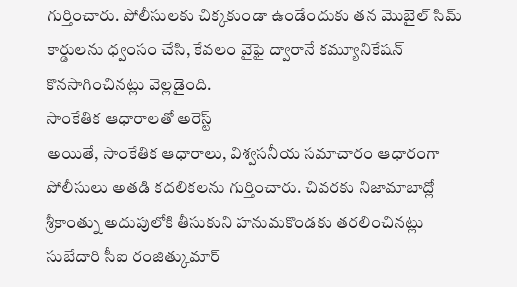గుర్తించారు. పోలీసులకు చిక్కకుండా ఉండేందుకు తన మొబైల్ సిమ్ కార్డులను ధ్వంసం చేసి, కేవలం వైఫై ద్వారానే కమ్యూనికేషన్ కొనసాగించినట్లు వెల్లడైంది.
సాంకేతిక ఆధారాలతో అరెస్ట్
అయితే, సాంకేతిక ఆధారాలు, విశ్వసనీయ సమాచారం ఆధారంగా పోలీసులు అతడి కదలికలను గుర్తించారు. చివరకు నిజామాబాద్లో శ్రీకాంత్ను అదుపులోకి తీసుకుని హనుమకొండకు తరలించినట్లు సుబేదారి సీఐ రంజిత్కుమార్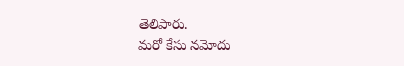తెలిపారు.
మరో కేసు నమోదు